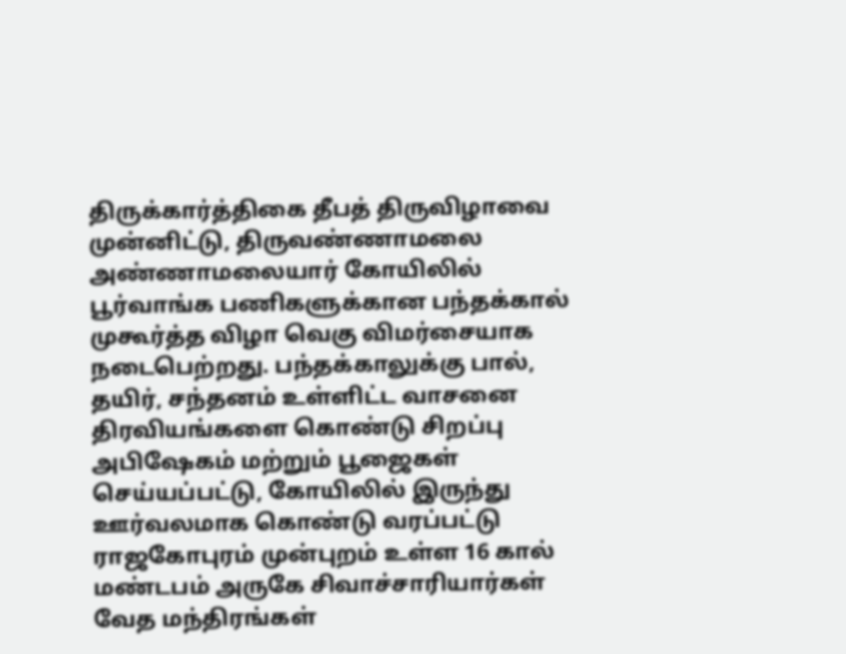திருக்கார்த்திகை தீபத் திருவிழாவை முன்னிட்டு, திருவண்ணாமலை அண்ணாமலையார் கோயிலில் பூர்வாங்க பணிகளுக்கான பந்தக்கால் முகூர்த்த விழா வெகு விமர்சையாக நடைபெற்றது. பந்தக்காலுக்கு பால், தயிர், சந்தனம் உள்ளிட்ட வாசனை திரவியங்களை கொண்டு சிறப்பு அபிஷேகம் மற்றும் பூஜைகள் செய்யப்பட்டு, கோயிலில் இருந்து ஊர்வலமாக கொண்டு வரப்பட்டு ராஜகோபுரம் முன்புறம் உள்ள 16 கால் மண்டபம் அருகே சிவாச்சாரியார்கள் வேத மந்திரங்கள்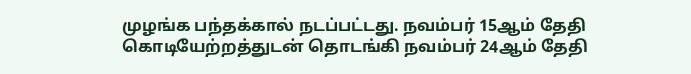முழங்க பந்தக்கால் நடப்பட்டது. நவம்பர் 15ஆம் தேதி கொடியேற்றத்துடன் தொடங்கி நவம்பர் 24ஆம் தேதி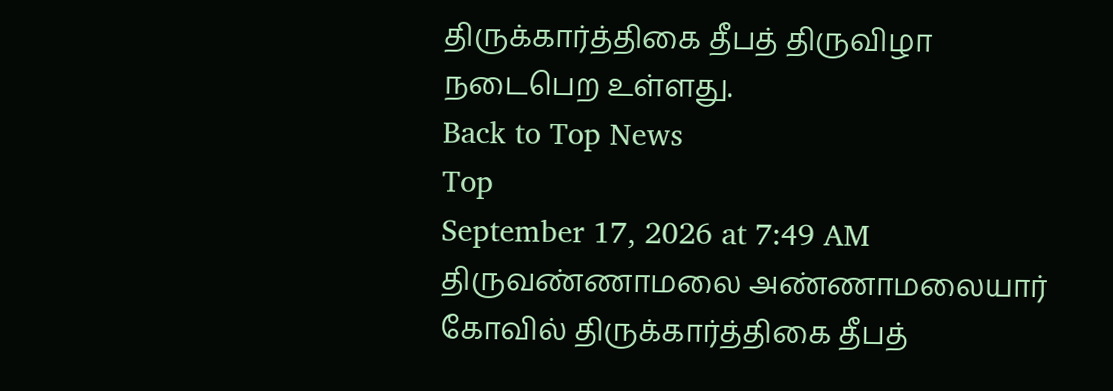திருக்கார்த்திகை தீபத் திருவிழா நடைபெற உள்ளது.
Back to Top News
Top
September 17, 2026 at 7:49 AM
திருவண்ணாமலை அண்ணாமலையார் கோவில் திருக்கார்த்திகை தீபத்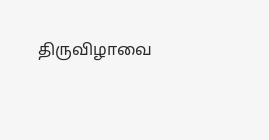திருவிழாவை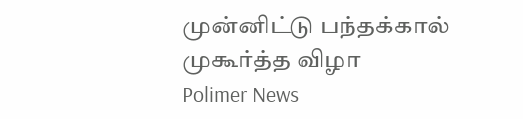முன்னிட்டு பந்தக்கால் முகூர்த்த விழா
Polimer News